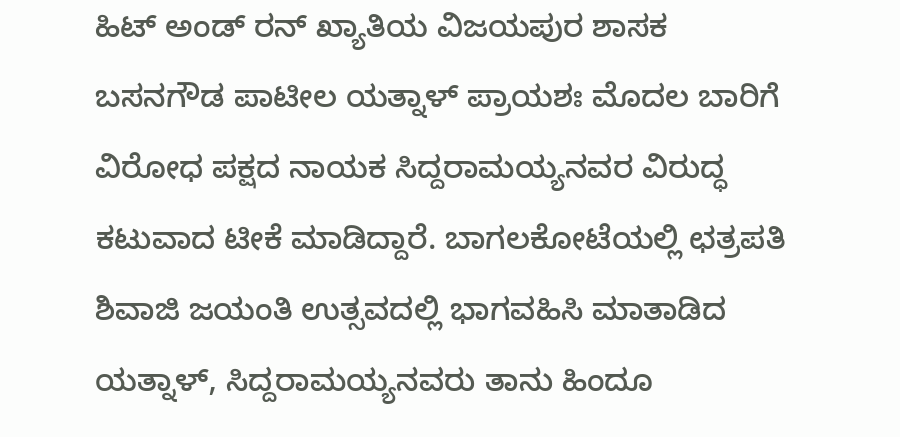ಹಿಟ್ ಅಂಡ್ ರನ್ ಖ್ಯಾತಿಯ ವಿಜಯಪುರ ಶಾಸಕ ಬಸನಗೌಡ ಪಾಟೀಲ ಯತ್ನಾಳ್ ಪ್ರಾಯಶಃ ಮೊದಲ ಬಾರಿಗೆ ವಿರೋಧ ಪಕ್ಷದ ನಾಯಕ ಸಿದ್ದರಾಮಯ್ಯನವರ ವಿರುದ್ಧ ಕಟುವಾದ ಟೀಕೆ ಮಾಡಿದ್ದಾರೆ. ಬಾಗಲಕೋಟೆಯಲ್ಲಿ ಛತ್ರಪತಿ ಶಿವಾಜಿ ಜಯಂತಿ ಉತ್ಸವದಲ್ಲಿ ಭಾಗವಹಿಸಿ ಮಾತಾಡಿದ ಯತ್ನಾಳ್, ಸಿದ್ದರಾಮಯ್ಯನವರು ತಾನು ಹಿಂದೂ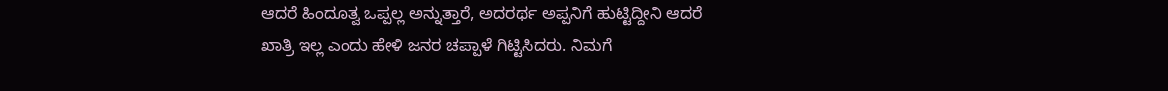ಆದರೆ ಹಿಂದೂತ್ವ ಒಪ್ಪಲ್ಲ ಅನ್ನುತ್ತಾರೆ, ಅದರರ್ಥ ಅಪ್ಪನಿಗೆ ಹುಟ್ಟಿದ್ದೀನಿ ಆದರೆ ಖಾತ್ರಿ ಇಲ್ಲ ಎಂದು ಹೇಳಿ ಜನರ ಚಪ್ಪಾಳೆ ಗಿಟ್ಟಿಸಿದರು. ನಿಮಗೆ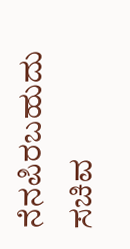ನೆನಪಿರಬಹುದು ಸಚಿವ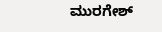ಮುರಗೇಶ್